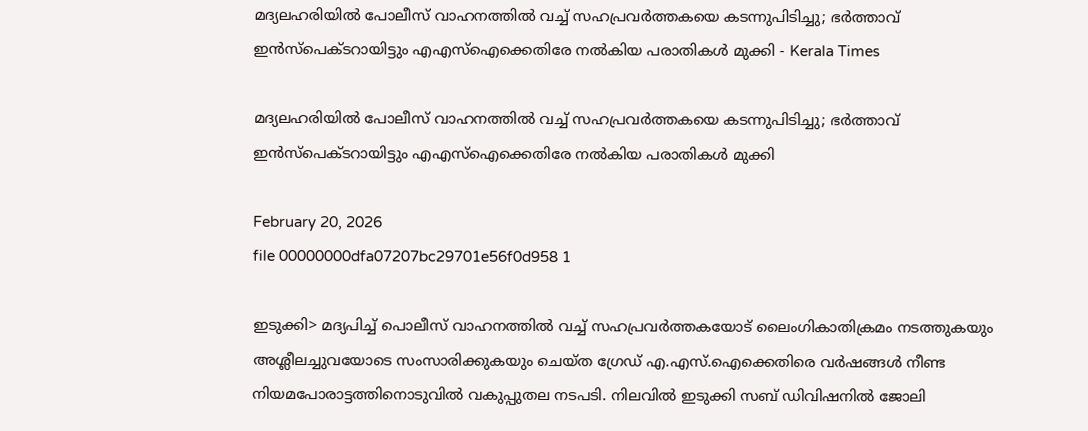മദ്യലഹരിയില്‍ പോലീസ് വാഹനത്തില്‍ വച്ച് സഹപ്രവര്‍ത്തകയെ കടന്നുപിടിച്ചു; ഭര്‍ത്താവ് ഇന്‍സ്പെക്ടറായിട്ടും എഎസ്ഐക്കെതിരേ നല്‍കിയ പരാതികള്‍ മുക്കി - Kerala Times

മദ്യലഹരിയില്‍ പോലീസ് വാഹനത്തില്‍ വച്ച് സഹപ്രവര്‍ത്തകയെ കടന്നുപിടിച്ചു; ഭര്‍ത്താവ് ഇന്‍സ്പെക്ടറായിട്ടും എഎസ്ഐക്കെതിരേ നല്‍കിയ പരാതികള്‍ മുക്കി

February 20, 2026
file 00000000dfa07207bc29701e56f0d958 1

ഇടുക്കി> മദ്യപിച്ച് പൊലീസ് വാഹനത്തില്‍ വച്ച് സഹപ്രവര്‍ത്തകയോട് ലൈംഗികാതിക്രമം നടത്തുകയും അശ്ലീലച്ചുവയോടെ സംസാരിക്കുകയും ചെയ്ത ഗ്രേഡ് എ.എസ്.ഐക്കെതിരെ വര്‍ഷങ്ങള്‍ നീണ്ട നിയമപോരാട്ടത്തിനൊടുവില്‍ വകുപ്പുതല നടപടി. നിലവില്‍ ഇടുക്കി സബ് ഡിവിഷനില്‍ ജോലി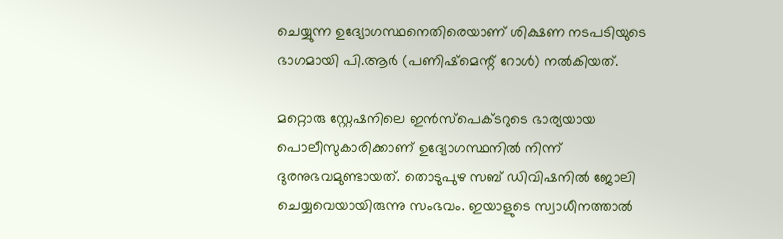ചെയ്യുന്ന ഉദ്യോഗസ്ഥനെതിരെയാണ് ശിക്ഷണ നടപടിയുടെ ഭാഗമായി പി.ആര്‍ (പണിഷ്മെന്റ് റോള്‍) നല്‍കിയത്.

മറ്റൊരു സ്റ്റേഷനിലെ ഇന്‍സ്പെക്ടറുടെ ഭാര്യയായ പൊലീസുകാരിക്കാണ് ഉദ്യോഗസ്ഥനില്‍ നിന്ന് ദുരനുഭവമുണ്ടായത്. തൊടുപുഴ സബ് ഡിവിഷനില്‍ ജോലി ചെയ്യവെയായിരുന്നു സംഭവം. ഇയാളുടെ സ്വാധീനത്താല്‍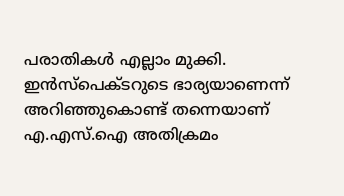പരാതികള്‍ എല്ലാം മുക്കി. ഇന്‍സ്പെക്ടറുടെ ഭാര്യയാണെന്ന് അറിഞ്ഞുകൊണ്ട് തന്നെയാണ് എ.എസ്.ഐ അതിക്രമം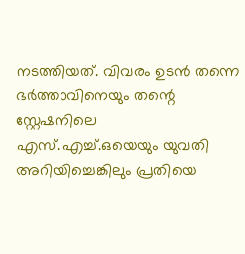നടത്തിയത്. വിവരം ഉടന്‍ തന്നെ ഭര്‍ത്താവിനെയും തന്റെ സ്റ്റേഷനിലെ എസ്.എച്ച്.ഒയെയും യുവതി അറിയിച്ചെങ്കിലും പ്രതിയെ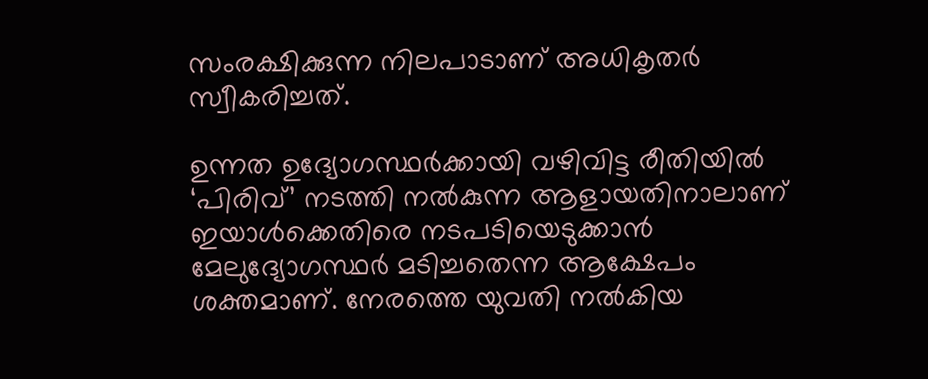സംരക്ഷിക്കുന്ന നിലപാടാണ് അധികൃതര്‍ സ്വീകരിച്ചത്.

ഉന്നത ഉദ്യോഗസ്ഥര്‍ക്കായി വഴിവിട്ട രീതിയില്‍ ‘പിരിവ്’ നടത്തി നല്‍കുന്ന ആളായതിനാലാണ് ഇയാള്‍ക്കെതിരെ നടപടിയെടുക്കാന്‍ മേലുദ്യോഗസ്ഥര്‍ മടിച്ചതെന്ന ആക്ഷേപം ശക്തമാണ്. നേരത്തെ യുവതി നല്‍കിയ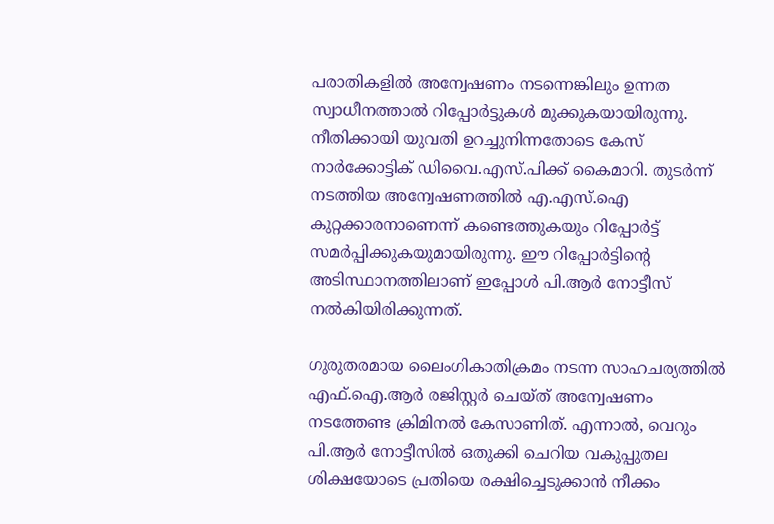പരാതികളില്‍ അന്വേഷണം നടന്നെങ്കിലും ഉന്നത സ്വാധീനത്താല്‍ റിപ്പോര്‍ട്ടുകള്‍ മുക്കുകയായിരുന്നു. നീതിക്കായി യുവതി ഉറച്ചുനിന്നതോടെ കേസ് നാര്‍ക്കോട്ടിക് ഡിവൈ.എസ്.പിക്ക് കൈമാറി. തുടര്‍ന്ന് നടത്തിയ അന്വേഷണത്തില്‍ എ.എസ്.ഐ കുറ്റക്കാരനാണെന്ന് കണ്ടെത്തുകയും റിപ്പോര്‍ട്ട് സമര്‍പ്പിക്കുകയുമായിരുന്നു. ഈ റിപ്പോര്‍ട്ടിന്റെ അടിസ്ഥാനത്തിലാണ് ഇപ്പോള്‍ പി.ആര്‍ നോട്ടീസ് നല്‍കിയിരിക്കുന്നത്.

ഗുരുതരമായ ലൈംഗികാതിക്രമം നടന്ന സാഹചര്യത്തില്‍ എഫ്.ഐ.ആര്‍ രജിസ്റ്റര്‍ ചെയ്ത് അന്വേഷണം നടത്തേണ്ട ക്രിമിനല്‍ കേസാണിത്. എന്നാല്‍, വെറും പി.ആര്‍ നോട്ടീസില്‍ ഒതുക്കി ചെറിയ വകുപ്പുതല ശിക്ഷയോടെ പ്രതിയെ രക്ഷിച്ചെടുക്കാന്‍ നീക്കം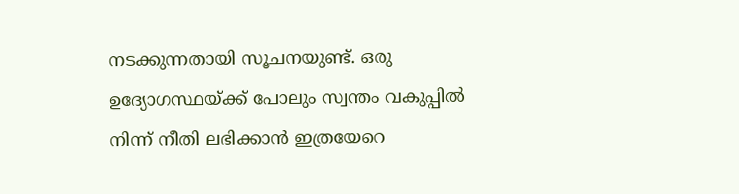നടക്കുന്നതായി സൂചനയുണ്ട്. ഒരു ഉദ്യോഗസ്ഥയ്ക്ക് പോലും സ്വന്തം വകുപ്പില്‍ നിന്ന് നീതി ലഭിക്കാന്‍ ഇത്രയേറെ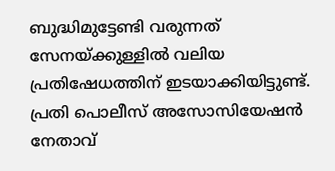ബുദ്ധിമുട്ടേണ്ടി വരുന്നത് സേനയ്ക്കുള്ളില്‍ വലിയ പ്രതിഷേധത്തിന് ഇടയാക്കിയിട്ടുണ്ട്. പ്രതി പൊലീസ് അസോസിയേഷന്‍ നേതാവ്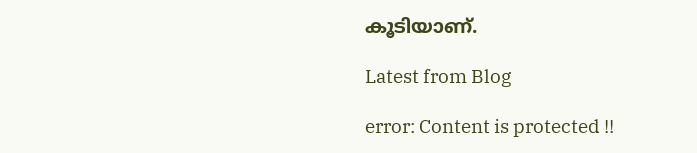കൂടിയാണ്.

Latest from Blog

error: Content is protected !!